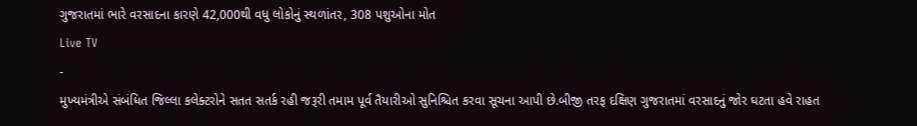ગુજરાતમાં ભારે વરસાદના કારણે 42,000થી વધુ લોકોનું સ્થળાંતર, 308 પશુઓના મોત
Live TV
-
મુખ્યમંત્રીએ સંબંધિત જિલ્લા કલેક્ટરોને સતત સતર્ક રહી જરૂરી તમામ પૂર્વ તૈયારીઓ સુનિશ્ચિત કરવા સૂચના આપી છે.બીજી તરફ દક્ષિણ ગુજરાતમાં વરસાદનું જોર ઘટતા હવે રાહત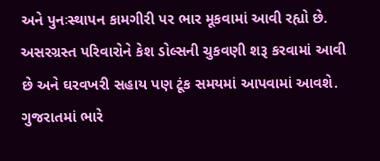અને પુનઃસ્થાપન કામગીરી પર ભાર મૂકવામાં આવી રહ્યો છે. અસરગ્રસ્ત પરિવારોને કેશ ડોલ્સની ચુકવણી શરૂ કરવામાં આવી છે અને ઘરવખરી સહાય પણ ટૂંક સમયમાં આપવામાં આવશે.
ગુજરાતમાં ભારે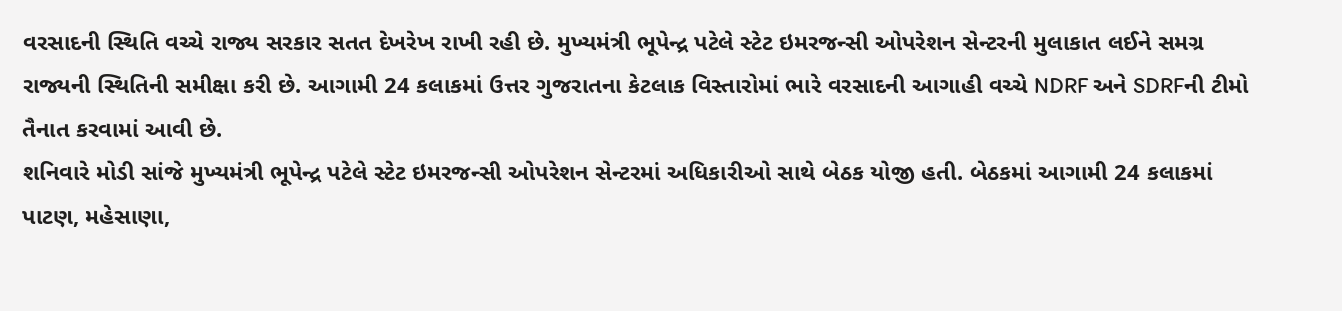વરસાદની સ્થિતિ વચ્ચે રાજ્ય સરકાર સતત દેખરેખ રાખી રહી છે. મુખ્યમંત્રી ભૂપેન્દ્ર પટેલે સ્ટેટ ઇમરજન્સી ઓપરેશન સેન્ટરની મુલાકાત લઈને સમગ્ર રાજ્યની સ્થિતિની સમીક્ષા કરી છે. આગામી 24 કલાકમાં ઉત્તર ગુજરાતના કેટલાક વિસ્તારોમાં ભારે વરસાદની આગાહી વચ્ચે NDRF અને SDRFની ટીમો તૈનાત કરવામાં આવી છે.
શનિવારે મોડી સાંજે મુખ્યમંત્રી ભૂપેન્દ્ર પટેલે સ્ટેટ ઇમરજન્સી ઓપરેશન સેન્ટરમાં અધિકારીઓ સાથે બેઠક યોજી હતી. બેઠકમાં આગામી 24 કલાકમાં પાટણ, મહેસાણા,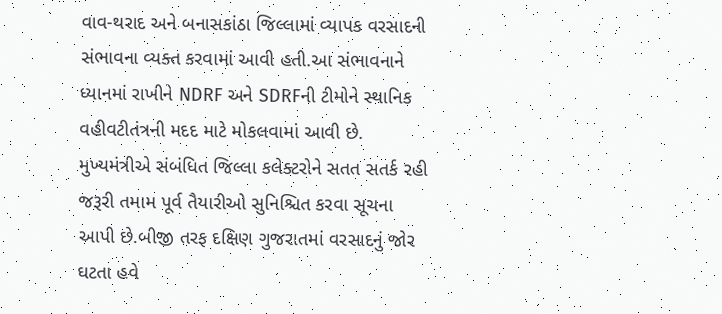વાવ-થરાદ અને બનાસકાંઠા જિલ્લામાં વ્યાપક વરસાદની સંભાવના વ્યક્ત કરવામાં આવી હતી.આ સંભાવનાને ધ્યાનમાં રાખીને NDRF અને SDRFની ટીમોને સ્થાનિક વહીવટીતંત્રની મદદ માટે મોકલવામાં આવી છે.
મુખ્યમંત્રીએ સંબંધિત જિલ્લા કલેક્ટરોને સતત સતર્ક રહી જરૂરી તમામ પૂર્વ તૈયારીઓ સુનિશ્ચિત કરવા સૂચના આપી છે.બીજી તરફ દક્ષિણ ગુજરાતમાં વરસાદનું જોર ઘટતા હવે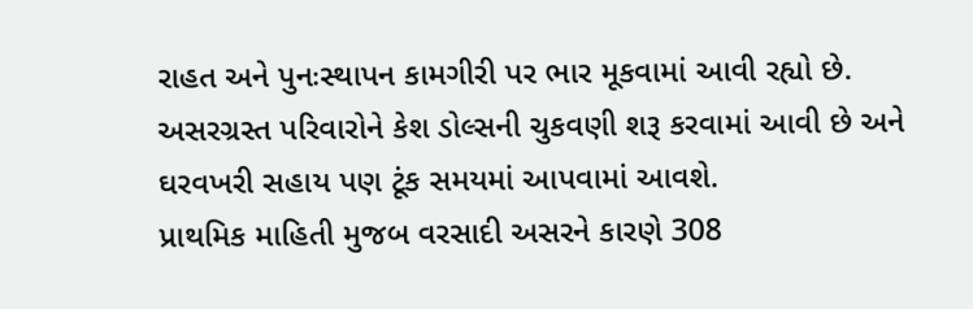રાહત અને પુનઃસ્થાપન કામગીરી પર ભાર મૂકવામાં આવી રહ્યો છે. અસરગ્રસ્ત પરિવારોને કેશ ડોલ્સની ચુકવણી શરૂ કરવામાં આવી છે અને ઘરવખરી સહાય પણ ટૂંક સમયમાં આપવામાં આવશે.
પ્રાથમિક માહિતી મુજબ વરસાદી અસરને કારણે 308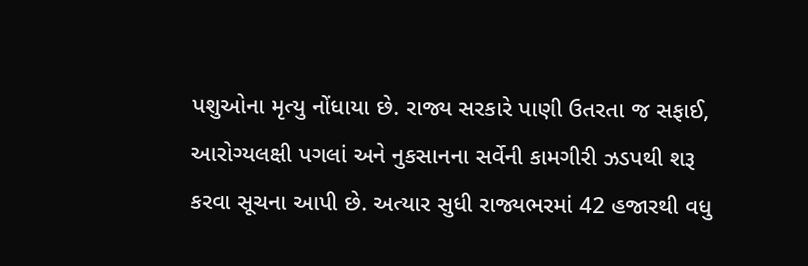પશુઓના મૃત્યુ નોંધાયા છે. રાજ્ય સરકારે પાણી ઉતરતા જ સફાઈ, આરોગ્યલક્ષી પગલાં અને નુકસાનના સર્વેની કામગીરી ઝડપથી શરૂ કરવા સૂચના આપી છે. અત્યાર સુધી રાજ્યભરમાં 42 હજારથી વધુ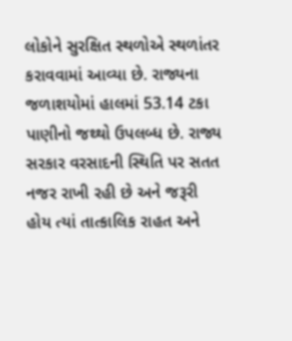લોકોને સુરક્ષિત સ્થળોએ સ્થળાંતર કરાવવામાં આવ્યા છે. રાજ્યના જળાશયોમાં હાલમાં 53.14 ટકા પાણીનો જથ્થો ઉપલબ્ધ છે. રાજ્ય સરકાર વરસાદની સ્થિતિ પર સતત નજર રાખી રહી છે અને જરૂરી હોય ત્યાં તાત્કાલિક રાહત અને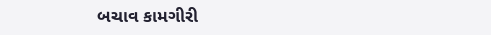બચાવ કામગીરી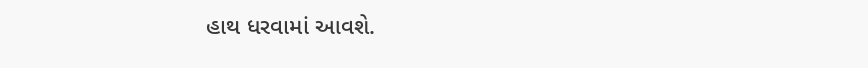હાથ ધરવામાં આવશે.